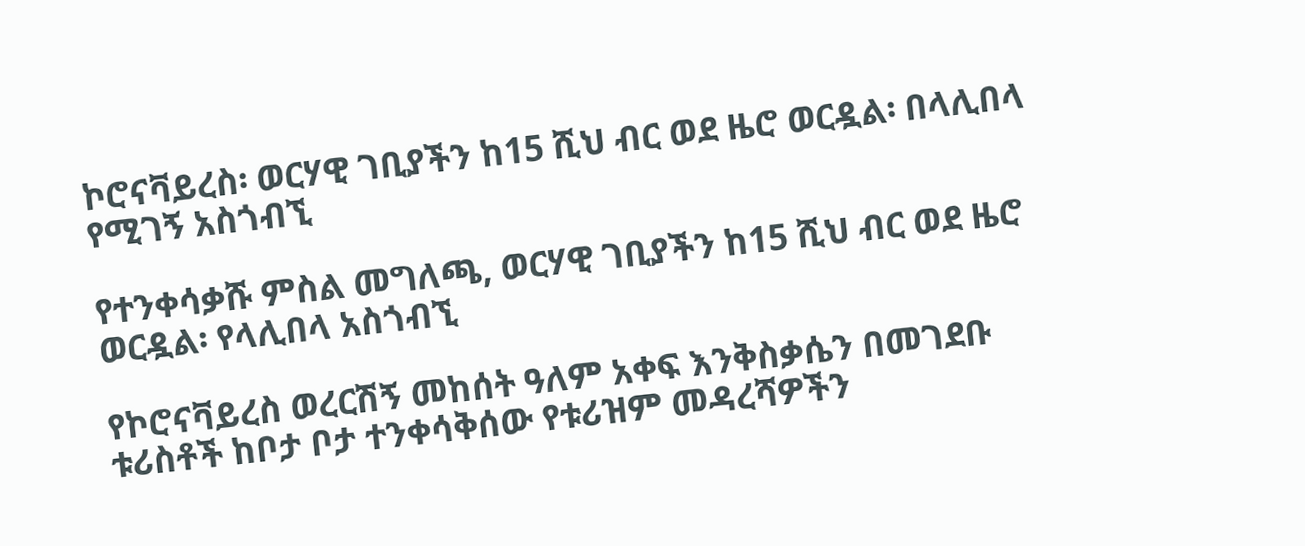ኮሮናቫይረስ፡ ወርሃዊ ገቢያችን ከ15 ሺህ ብር ወደ ዜሮ ወርዷል፡ በላሊበላ የሚገኝ አስጎብኚ

የተንቀሳቃሹ ምስል መግለጫ, ወርሃዊ ገቢያችን ከ15 ሺህ ብር ወደ ዜሮ ወርዷል፡ የላሊበላ አስጎብኚ

የኮሮናቫይረስ ወረርሽኝ መከሰት ዓለም አቀፍ እንቅስቃሴን በመገደቡ ቱሪስቶች ከቦታ ቦታ ተንቀሳቅሰው የቱሪዝም መዳረሻዎችን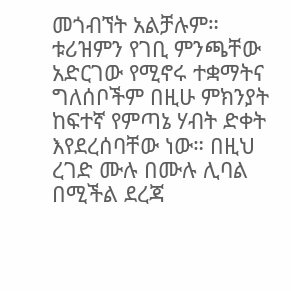መጎብኘት አልቻሉም። ቱሪዝምን የገቢ ምንጫቸው አድርገው የሚኖሩ ተቋማትና ግለሰቦችም በዚሁ ምክንያት ከፍተኛ የምጣኔ ሃብት ድቀት እየደረሰባቸው ነው። በዚህ ረገድ ሙሉ በሙሉ ሊባል በሚችል ደረጃ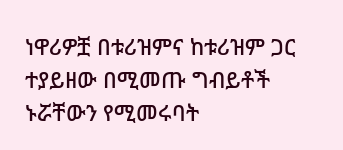ነዋሪዎቿ በቱሪዝምና ከቱሪዝም ጋር ተያይዘው በሚመጡ ግብይቶች ኑሯቸውን የሚመሩባት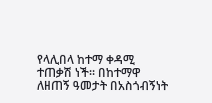የላሊበላ ከተማ ቀዳሚ ተጠቃሽ ነች። በከተማዋ ለዘጠኝ ዓመታት በአስጎብኝነት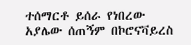ተሰማርቶ ይሰራ የነበረው አያሌው ሰጠኝም በኮሮናቫይረስ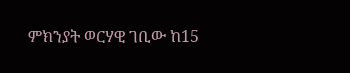ምክንያት ወርሃዊ ገቢው ከ15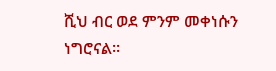ሺህ ብር ወደ ምንም መቀነሱን ነግሮናል።